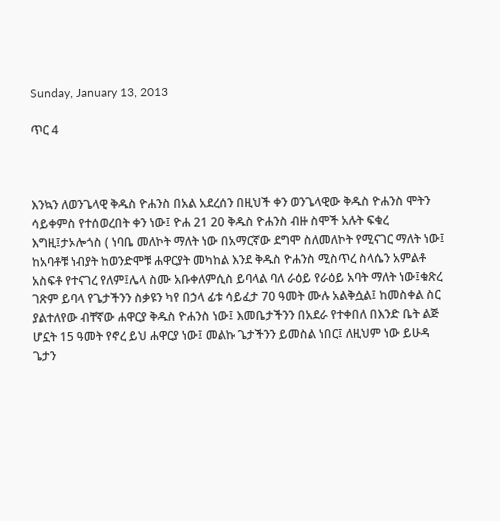Sunday, January 13, 2013

ጥር 4



እንኳን ለወንጌላዊ ቅዱስ ዮሐንስ በአል አደረሰን በዚህች ቀን ወንጌላዊው ቅዱስ ዮሐንስ ሞትን ሳይቀምስ የተሰወረበት ቀን ነው፤ ዮሐ 21 20 ቅዱስ ዮሐንስ ብዙ ስሞች አሉት ፍቁረ እግዚ፤ታኦሎጎስ ( ነባቤ መለኮት ማለት ነው በአማርኛው ደግሞ ስለመለኮት የሚናገር ማለት ነው፤ ከአባቶቹ ነብያት ከወንድሞቹ ሐዋርያት መካከል እንደ ቅዱስ ዮሐንስ ሚስጥረ ስላሴን አምልቶ አስፍቶ የተናገረ የለም፤ሌላ ስሙ አቡቀለምሲስ ይባላል ባለ ራዕይ የራዕይ አባት ማለት ነው፤ቁጽረ ገጽም ይባላ የጌታችንን ስቃዩን ካየ በኃላ ፊቱ ሳይፈታ 70 ዓመት ሙሉ አልቅሷል፤ ከመስቀል ስር ያልተለየው ብቸኛው ሐዋርያ ቅዱስ ዮሐንስ ነው፤ እመቤታችንን በአደራ የተቀበለ በእንድ ቤት ልጅ ሆኗት 15 ዓመት የኖረ ይህ ሐዋርያ ነው፤ መልኩ ጌታችንን ይመስል ነበር፤ ለዚህም ነው ይሁዳ ጌታን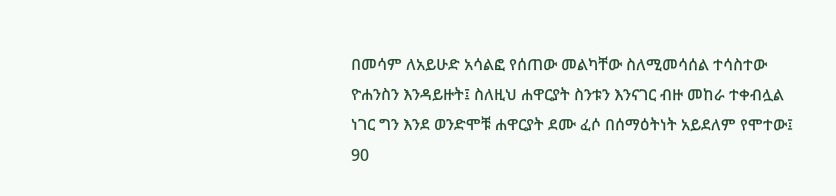በመሳም ለአይሁድ አሳልፎ የሰጠው መልካቸው ስለሚመሳሰል ተሳስተው ዮሐንስን እንዳይዙት፤ ስለዚህ ሐዋርያት ስንቱን እንናገር ብዙ መከራ ተቀብሏል ነገር ግን እንደ ወንድሞቹ ሐዋርያት ደሙ ፈሶ በሰማዕትነት አይደለም የሞተው፤ 90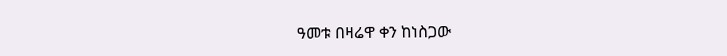ዓመቱ በዛሬዋ ቀን ከነስጋው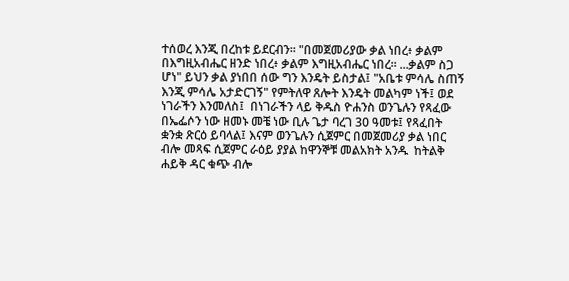ተሰወረ እንጂ በረከቱ ይደርብን። "በመጀመሪያው ቃል ነበረ፥ ቃልም በእግዚአብሔር ዘንድ ነበረ፥ ቃልም እግዚአብሔር ነበረ። ...ቃልም ስጋ ሆነ" ይህን ቃል ያነበበ ሰው ግን እንዴት ይስታል፤ "አቤቱ ምሳሌ ስጠኝ እንጂ ምሳሌ አታድርገኝ" የምትለዋ ጸሎት እንዴት መልካም ነች፤ ወደ ነገራችን እንመለስ፤  በነገራችን ላይ ቅዱስ ዮሐንስ ወንጌሉን የጻፈው በኤፌሶን ነው ዘመኑ መቼ ነው ቢሉ ጌታ ባረገ 30 ዓመቱ፤ የጻፈበት ቋንቋ ጽርዕ ይባላል፤ እናም ወንጌሉን ሲጀምር በመጀመሪያ ቃል ነበር ብሎ መጻፍ ሲጀምር ራዕይ ያያል ከዋንኞቹ መልአክት አንዱ  ከትልቅ ሐይቅ ዳር ቁጭ ብሎ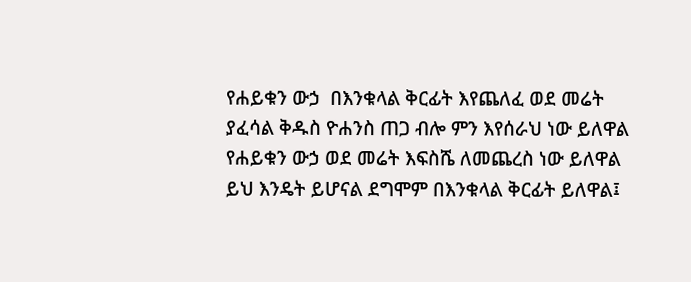የሐይቁን ውኃ  በእንቁላል ቅርፊት እየጨለፈ ወደ መሬት ያፈሳል ቅዱስ ዮሐንስ ጠጋ ብሎ ምን እየሰራህ ነው ይለዋል የሐይቁን ውኃ ወደ መሬት እፍስሼ ለመጨረስ ነው ይለዋል ይህ እንዴት ይሆናል ደግሞም በእንቁላል ቅርፊት ይለዋል፤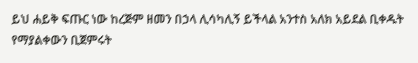ይህ ሐይቅ ፍጡር ነው ከረጅም ዘመን በኃላ ሊሳካሊኝ ይችላል አንተስ አለክ አይደል ቢቀዱት የማያልቀውን ቢጀምሩት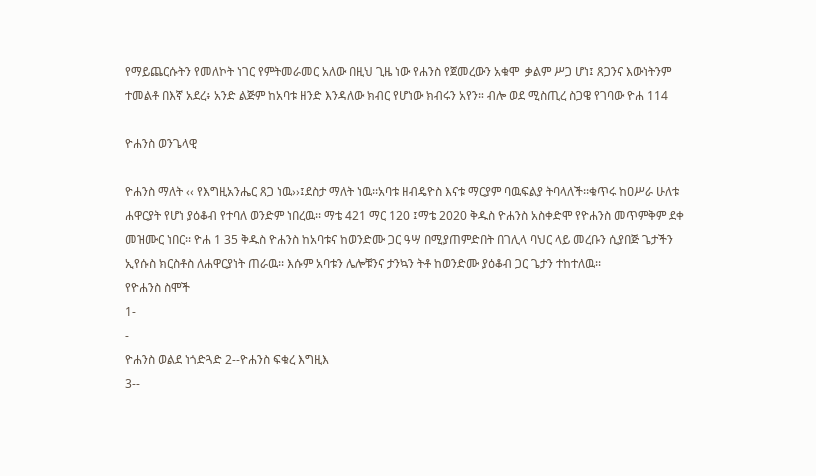የማይጨርሱትን የመለኮት ነገር የምትመራመር አለው በዚህ ጊዜ ነው የሐንስ የጀመረውን አቁሞ  ቃልም ሥጋ ሆነ፤ ጸጋንና እውነትንም ተመልቶ በእኛ አደረ፥ አንድ ልጅም ከአባቱ ዘንድ እንዳለው ክብር የሆነው ክብሩን አየን። ብሎ ወደ ሚስጢረ ስጋዌ የገባው ዮሐ 114

ዮሐንስ ወንጌላዊ

ዮሐንስ ማለት ‹‹ የእግዚአንሔር ጸጋ ነዉ››፤ደስታ ማለት ነዉ፡፡አባቱ ዘብዴዮስ እናቱ ማርያም ባዉፍልያ ትባላለች፡፡ቁጥሩ ከዐሥራ ሁለቱ ሐዋርያት የሆነ ያዕቆብ የተባለ ወንድም ነበረዉ፡፡ ማቴ 421 ማር 120 ፤ማቴ 2020 ቅዱስ ዮሐንስ አስቀድሞ የዮሐንስ መጥምቅም ደቀ መዝሙር ነበር፡፡ ዮሐ 1 35 ቅዱስ ዮሐንስ ከአባቱና ከወንድሙ ጋር ዓሣ በሚያጠምድበት በገሊላ ባህር ላይ መረቡን ሲያበጅ ጌታችን ኢየሱስ ክርስቶስ ለሐዋርያነት ጠራዉ፡፡ እሱም አባቱን ሌሎቹንና ታንኳን ትቶ ከወንድሙ ያዕቆብ ጋር ጌታን ተከተለዉ፡፡
የዮሐንስ ስሞች
1-
-
ዮሐንስ ወልደ ነጎድጓድ 2--ዮሐንስ ፍቁረ እግዚእ
3--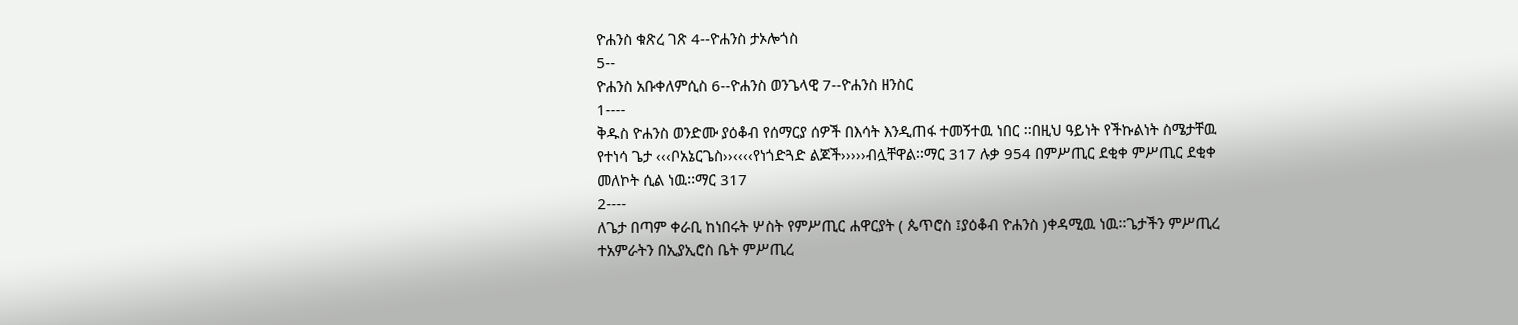ዮሐንስ ቁጽረ ገጽ 4--ዮሐንስ ታኦሎጎስ
5--
ዮሐንስ አቡቀለምሲስ 6--ዮሐንስ ወንጌላዊ 7--ዮሐንስ ዘንስር
1----
ቅዱስ ዮሐንስ ወንድሙ ያዕቆብ የሰማርያ ሰዎች በእሳት እንዲጠፋ ተመኝተዉ ነበር ፡፡በዚህ ዓይነት የችኩልነት ስሜታቸዉ የተነሳ ጌታ ‹‹‹ቦአኔርጌስ››‹‹‹‹የነጎድጓድ ልጆች›››››ብሏቸዋል፡፡ማር 317 ሉቃ 954 በምሥጢር ደቂቀ ምሥጢር ደቂቀ መለኮት ሲል ነዉ፡፡ማር 317
2----
ለጌታ በጣም ቀራቢ ከነበሩት ሦስት የምሥጢር ሐዋርያት ( ጴጥሮስ ፤ያዕቆብ ዮሐንስ )ቀዳሚዉ ነዉ፡፡ጌታችን ምሥጢረ ተአምራትን በኢያኢሮስ ቤት ምሥጢረ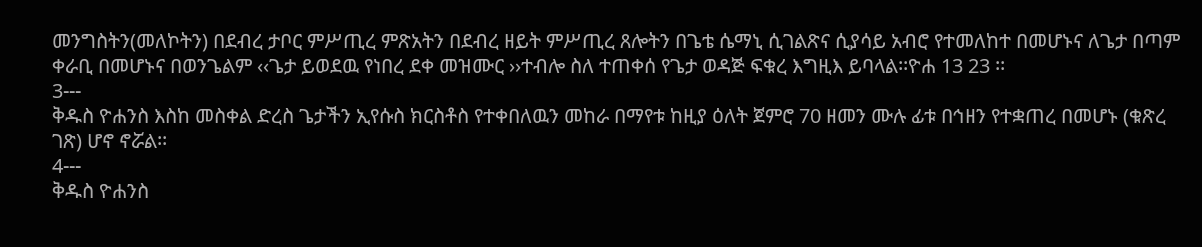መንግስትን(መለኮትን) በደብረ ታቦር ምሥጢረ ምጽአትን በደብረ ዘይት ምሥጢረ ጸሎትን በጌቴ ሴማኒ ሲገልጽና ሲያሳይ አብሮ የተመለከተ በመሆኑና ለጌታ በጣም ቀራቢ በመሆኑና በወንጌልም ‹‹ጌታ ይወደዉ የነበረ ደቀ መዝሙር ››ተብሎ ስለ ተጠቀሰ የጌታ ወዳጅ ፍቁረ እግዚእ ይባላል፡፡ዮሐ 13 23 ፡፡
3---
ቅዱስ ዮሐንስ እስከ መስቀል ድረስ ጌታችን ኢየሱስ ክርስቶስ የተቀበለዉን መከራ በማየቱ ከዚያ ዕለት ጀምሮ 70 ዘመን ሙሉ ፊቱ በኅዘን የተቋጠረ በመሆኑ (ቁጽረ ገጽ) ሆኖ ኖሯል፡፡
4---
ቅዱስ ዮሐንስ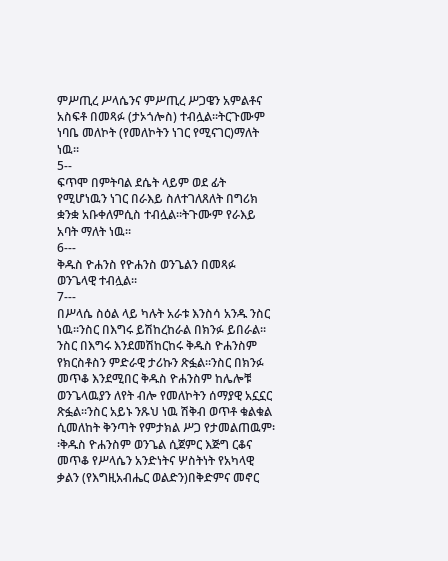ምሥጢረ ሥላሴንና ምሥጢረ ሥጋዌን አምልቶና አስፍቶ በመጻፉ (ታኦጎሎስ) ተብሏል፡፡ትርጉሙም ነባቤ መለኮት (የመለኮትን ነገር የሚናገር)ማለት ነዉ፡፡
5--
ፍጥሞ በምትባል ደሴት ላይም ወደ ፊት የሚሆነዉን ነገር በራእይ ስለተገለጸለት በግሪክ ቋንቋ አቡቀለምሲስ ተብሏል፡፡ትጉሙም የራእይ አባት ማለት ነዉ፡፡
6---
ቅዱስ ዮሐንስ የዮሐንስ ወንጌልን በመጻፉ ወንጌላዊ ተብሏል፡፡
7---
በሥላሴ ስዕል ላይ ካሉት አራቱ እንስሳ አንዱ ንስር ነዉ፡፡ንስር በእግሩ ይሽከረከራል በክንፉ ይበራል፡፡ንስር በእግሩ እንደመሽከርከሩ ቅዱስ ዮሐንስም የክርስቶስን ምድራዊ ታሪኩን ጽፏል፡፡ንስር በክንፉ መጥቆ እንደሚበር ቅዱስ ዮሐንስም ከሌሎቹ ወንጌላዉያን ለየት ብሎ የመለኮትን ሰማያዊ አኗኗር ጽፏል፡፡ንስር አይኑ ንጹህ ነዉ ሽቅብ ወጥቶ ቁልቁል ሲመለከት ቅንጣት የምታክል ሥጋ የታመልጠዉም፡፡ቅዱስ ዮሐንስም ወንጌል ሲጀምር እጅግ ርቆና መጥቆ የሥላሴን አንድነትና ሦስትነት የአካላዊ ቃልን (የእግዚአብሔር ወልድን)በቅድምና መኖር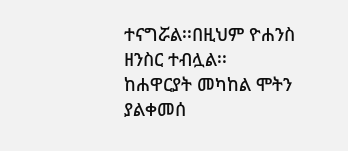ተናግሯል፡፡በዚህም ዮሐንስ ዘንስር ተብሏል፡፡
ከሐዋርያት መካከል ሞትን ያልቀመሰ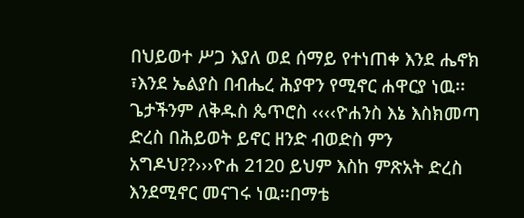በህይወተ ሥጋ እያለ ወደ ሰማይ የተነጠቀ እንደ ሔኖክ ፣እንደ ኤልያስ በብሔረ ሕያዋን የሚኖር ሐዋርያ ነዉ፡፡ጌታችንም ለቅዱስ ጴጥሮስ ‹‹‹‹ዮሐንስ እኔ እስክመጣ ድረስ በሕይወት ይኖር ዘንድ ብወድስ ምን አግዶህ??›››ዮሐ 2120 ይህም እስከ ምጽአት ድረስ እንደሚኖር መናገሩ ነዉ፡፡በማቴ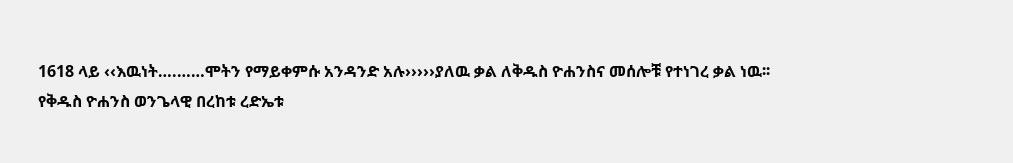1618 ላይ ‹‹እዉነት….……ሞትን የማይቀምሱ አንዳንድ አሉ›››››ያለዉ ቃል ለቅዱስ ዮሐንስና መሰሎቹ የተነገረ ቃል ነዉ፡፡
የቅዱስ ዮሐንስ ወንጌላዊ በረከቱ ረድኤቱ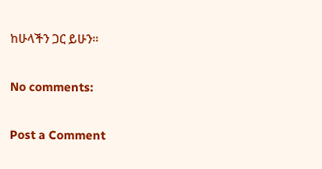ከሁላችን ጋር ይሁን፡፡

No comments:

Post a Comment